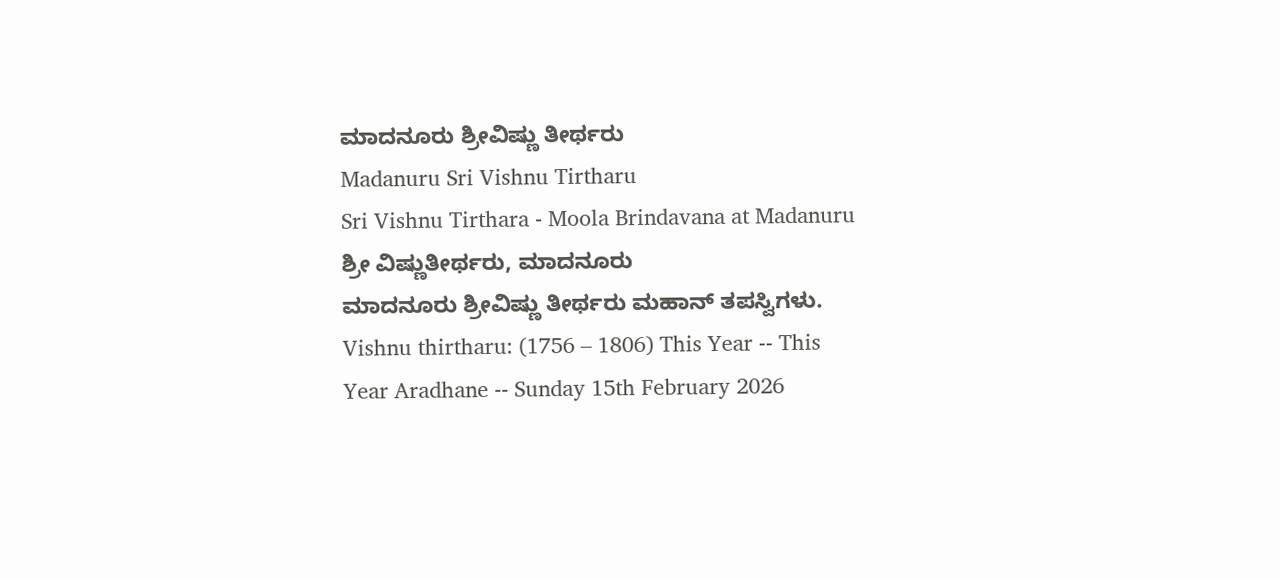ಮಾದನೂರು ಶ್ರೀವಿಷ್ಣು ತೀರ್ಥರು
Madanuru Sri Vishnu Tirtharu
Sri Vishnu Tirthara - Moola Brindavana at Madanuru
ಶ್ರೀ ವಿಷ್ಣುತೀರ್ಥರು, ಮಾದನೂರು
ಮಾದನೂರು ಶ್ರೀವಿಷ್ಣು ತೀರ್ಥರು ಮಹಾನ್ ತಪಸ್ವಿಗಳು.
Vishnu thirtharu: (1756 – 1806) This Year -- This Year Aradhane -- Sunday 15th February 2026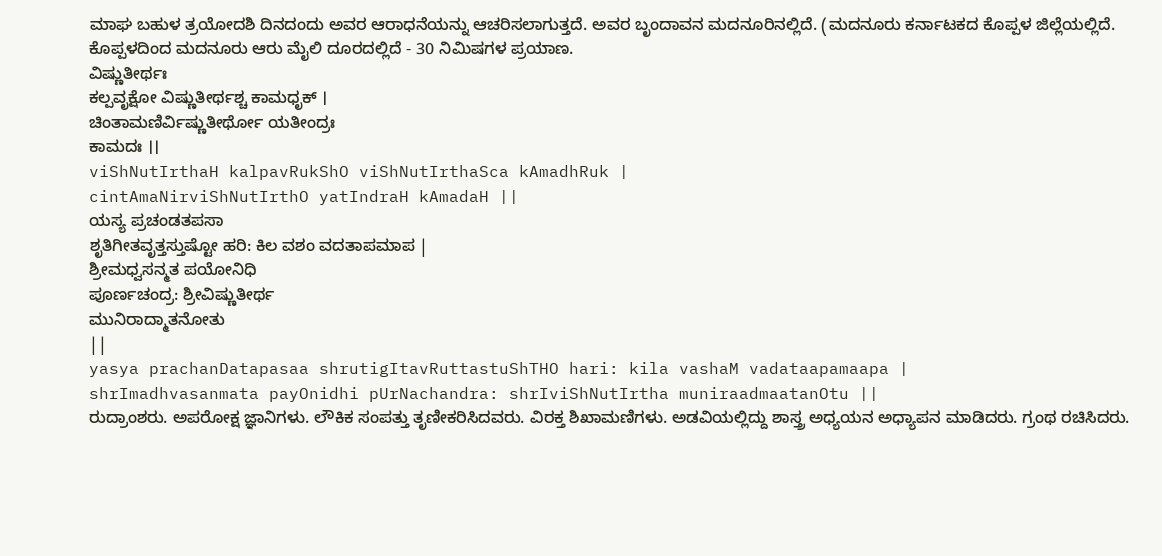ಮಾಘ ಬಹುಳ ತ್ರಯೋದಶಿ ದಿನದಂದು ಅವರ ಆರಾಧನೆಯನ್ನು ಆಚರಿಸಲಾಗುತ್ತದೆ. ಅವರ ಬೃಂದಾವನ ಮದನೂರಿನಲ್ಲಿದೆ. (ಮದನೂರು ಕರ್ನಾಟಕದ ಕೊಪ್ಪಳ ಜಿಲ್ಲೆಯಲ್ಲಿದೆ. ಕೊಪ್ಪಳದಿಂದ ಮದನೂರು ಆರು ಮೈಲಿ ದೂರದಲ್ಲಿದೆ - 30 ನಿಮಿಷಗಳ ಪ್ರಯಾಣ.
ವಿಷ್ಣುತೀರ್ಥಃ
ಕಲ್ಪವೃಕ್ಷೋ ವಿಷ್ಣುತೀರ್ಥಶ್ಚ ಕಾಮಧೃಕ್ ।
ಚಿಂತಾಮಣಿರ್ವಿಷ್ಣುತೀರ್ಥೋ ಯತೀಂದ್ರಃ
ಕಾಮದಃ ।।
viShNutIrthaH kalpavRukShO viShNutIrthaSca kAmadhRuk |
cintAmaNirviShNutIrthO yatIndraH kAmadaH ||
ಯಸ್ಯ ಪ್ರಚಂಡತಪಸಾ
ಶೃತಿಗೀತವೃತ್ತಸ್ತುಷ್ಟೋ ಹರಿ: ಕಿಲ ವಶಂ ವದತಾಪಮಾಪ |
ಶ್ರೀಮಧ್ವಸನ್ಮತ ಪಯೋನಿಧಿ
ಪೂರ್ಣಚಂದ್ರ: ಶ್ರೀವಿಷ್ಣುತೀರ್ಥ
ಮುನಿರಾದ್ಮಾತನೋತು
||
yasya prachanDatapasaa shrutigItavRuttastuShTHO hari: kila vashaM vadataapamaapa |
shrImadhvasanmata payOnidhi pUrNachandra: shrIviShNutIrtha muniraadmaatanOtu ||
ರುದ್ರಾಂಶರು. ಅಪರೋಕ್ಷ ಜ್ಞಾನಿಗಳು. ಲೌಕಿಕ ಸಂಪತ್ತು ತೃಣೀಕರಿಸಿದವರು. ವಿರಕ್ತ ಶಿಖಾಮಣಿಗಳು. ಅಡವಿಯಲ್ಲಿದ್ದು ಶಾಸ್ತ್ರ ಅಧ್ಯಯನ ಅಧ್ಯಾಪನ ಮಾಡಿದರು. ಗ್ರಂಥ ರಚಿಸಿದರು.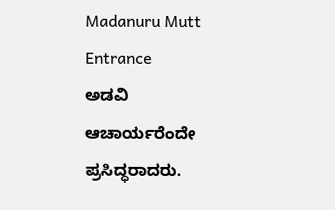Madanuru Mutt Entrance
ಅಡವಿ ಆಚಾರ್ಯರೆಂದೇ ಪ್ರಸಿದ್ಧರಾದರು.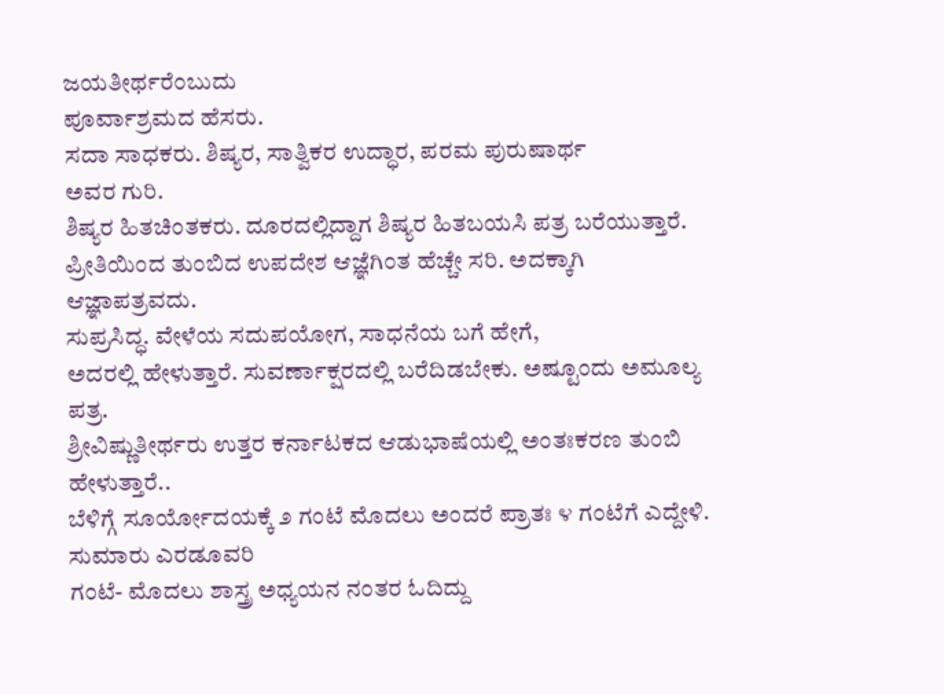ಜಯತೀರ್ಥರೆಂಬುದು
ಪೂರ್ವಾಶ್ರಮದ ಹೆಸರು.
ಸದಾ ಸಾಧಕರು. ಶಿಷ್ಯರ, ಸಾತ್ವಿಕರ ಉದ್ಧಾರ, ಪರಮ ಪುರುಷಾರ್ಥ
ಅವರ ಗುರಿ.
ಶಿಷ್ಯರ ಹಿತಚಿಂತಕರು. ದೂರದಲ್ಲಿದ್ದಾಗ ಶಿಷ್ಯರ ಹಿತಬಯಸಿ ಪತ್ರ ಬರೆಯುತ್ತಾರೆ.
ಪ್ರೀತಿಯಿಂದ ತುಂಬಿದ ಉಪದೇಶ ಆಜ್ಞೆಗಿಂತ ಹೆಚ್ಚೇ ಸರಿ. ಅದಕ್ಕಾಗಿ
ಆಜ್ಞಾಪತ್ರವದು.
ಸುಪ್ರಸಿದ್ಧ. ವೇಳೆಯ ಸದುಪಯೋಗ, ಸಾಧನೆಯ ಬಗೆ ಹೇಗೆ,
ಅದರಲ್ಲಿ ಹೇಳುತ್ತಾರೆ. ಸುವರ್ಣಾಕ್ಷರದಲ್ಲಿ ಬರೆದಿಡಬೇಕು. ಅಷ್ಟೂಂದು ಅಮೂಲ್ಯ
ಪತ್ರ.
ಶ್ರೀವಿಷ್ಣುತೀರ್ಥರು ಉತ್ತರ ಕರ್ನಾಟಕದ ಆಡುಭಾಷೆಯಲ್ಲಿ ಅಂತಃಕರಣ ತುಂಬಿ ಹೇಳುತ್ತಾರೆ..
ಬೆಳಿಗ್ಗೆ ಸೂರ್ಯೋದಯಕ್ಕೆ ೨ ಗಂಟೆ ಮೊದಲು ಅಂದರೆ ಪ್ರಾತಃ ೪ ಗಂಟೆಗೆ ಎದ್ದೇಳಿ. ಸುಮಾರು ಎರಡೂವರಿ
ಗಂಟೆ- ಮೊದಲು ಶಾಸ್ತ್ರ ಅಧ್ಯಯನ ನಂತರ ಓದಿದ್ದು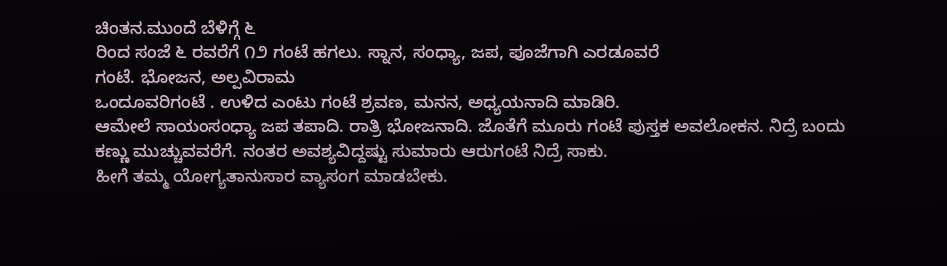ಚಿಂತನ.ಮುಂದೆ ಬೆಳಿಗ್ಗೆ ೬
ರಿಂದ ಸಂಜೆ ೬ ರವರೆಗೆ ೧೨ ಗಂಟೆ ಹಗಲು. ಸ್ನಾನ, ಸಂಧ್ಯಾ, ಜಪ, ಪೂಜೆಗಾಗಿ ಎರಡೂವರೆ
ಗಂಟೆ. ಭೋಜನ, ಅಲ್ಪವಿರಾಮ
ಒಂದೂವರಿಗಂಟೆ . ಉಳಿದ ಎಂಟು ಗಂಟೆ ಶ್ರವಣ, ಮನನ, ಅಧ್ಯಯನಾದಿ ಮಾಡಿರಿ.
ಆಮೇಲೆ ಸಾಯಂಸಂಧ್ಯಾ ಜಪ ತಪಾದಿ. ರಾತ್ರಿ ಭೋಜನಾದಿ. ಜೊತೆಗೆ ಮೂರು ಗಂಟೆ ಪುಸ್ತಕ ಅವಲೋಕನ. ನಿದ್ರೆ ಬಂದು ಕಣ್ಣು ಮುಚ್ಚುವವರೆಗೆ. ನಂತರ ಅವಶ್ಯವಿದ್ದಷ್ಟು ಸುಮಾರು ಆರುಗಂಟೆ ನಿದ್ರೆ ಸಾಕು.
ಹೀಗೆ ತಮ್ಮ ಯೋಗ್ಯತಾನುಸಾರ ವ್ಯಾಸಂಗ ಮಾಡಬೇಕು.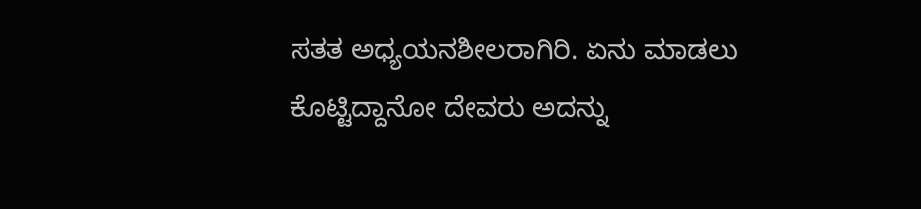ಸತತ ಅಧ್ಯಯನಶೀಲರಾಗಿರಿ. ಏನು ಮಾಡಲು
ಕೊಟ್ಟಿದ್ದಾನೋ ದೇವರು ಅದನ್ನು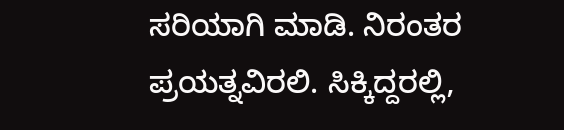ಸರಿಯಾಗಿ ಮಾಡಿ. ನಿರಂತರ
ಪ್ರಯತ್ನವಿರಲಿ. ಸಿಕ್ಕಿದ್ದರಲ್ಲಿ,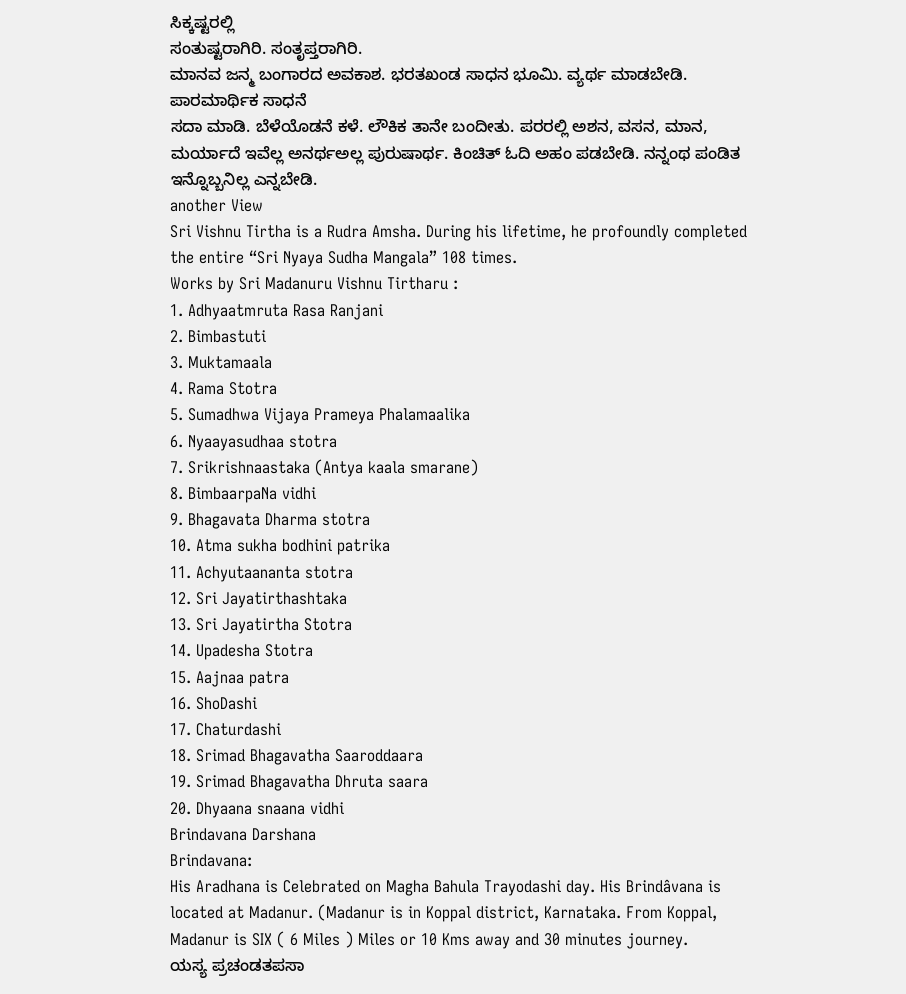ಸಿಕ್ಕಷ್ಟರಲ್ಲಿ
ಸಂತುಷ್ಟರಾಗಿರಿ. ಸಂತೃಪ್ತರಾಗಿರಿ.
ಮಾನವ ಜನ್ಮ ಬಂಗಾರದ ಅವಕಾಶ. ಭರತಖಂಡ ಸಾಧನ ಭೂಮಿ. ವ್ಯರ್ಥ ಮಾಡಬೇಡಿ. ಪಾರಮಾರ್ಥಿಕ ಸಾಧನೆ
ಸದಾ ಮಾಡಿ. ಬೆಳೆಯೊಡನೆ ಕಳೆ. ಲೌಕಿಕ ತಾನೇ ಬಂದೀತು. ಪರರಲ್ಲಿ ಅಶನ, ವಸನ, ಮಾನ, ಮರ್ಯಾದೆ ಇವೆಲ್ಲ ಅನರ್ಥಅಲ್ಲ ಪುರುಷಾರ್ಥ. ಕಿಂಚಿತ್ ಓದಿ ಅಹಂ ಪಡಬೇಡಿ. ನನ್ನಂಥ ಪಂಡಿತ ಇನ್ನೊಬ್ಬನಿಲ್ಲ ಎನ್ನಬೇಡಿ.
another View
Sri Vishnu Tirtha is a Rudra Amsha. During his lifetime, he profoundly completed the entire “Sri Nyaya Sudha Mangala” 108 times.
Works by Sri Madanuru Vishnu Tirtharu :
1. Adhyaatmruta Rasa Ranjani
2. Bimbastuti
3. Muktamaala
4. Rama Stotra
5. Sumadhwa Vijaya Prameya Phalamaalika
6. Nyaayasudhaa stotra
7. Srikrishnaastaka (Antya kaala smarane)
8. BimbaarpaNa vidhi
9. Bhagavata Dharma stotra
10. Atma sukha bodhini patrika
11. Achyutaananta stotra
12. Sri Jayatirthashtaka
13. Sri Jayatirtha Stotra
14. Upadesha Stotra
15. Aajnaa patra
16. ShoDashi
17. Chaturdashi
18. Srimad Bhagavatha Saaroddaara
19. Srimad Bhagavatha Dhruta saara
20. Dhyaana snaana vidhi
Brindavana Darshana
Brindavana:
His Aradhana is Celebrated on Magha Bahula Trayodashi day. His Brindâvana is located at Madanur. (Madanur is in Koppal district, Karnataka. From Koppal, Madanur is SIX ( 6 Miles ) Miles or 10 Kms away and 30 minutes journey.
ಯಸ್ಯ ಪ್ರಚಂಡತಪಸಾ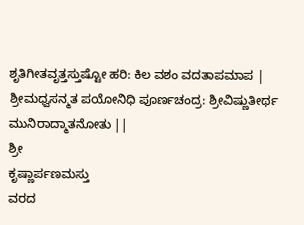ಶೃತಿಗೀತವೃತ್ತಸ್ತುಷ್ಟೋ ಹರಿ: ಕಿಲ ವಶಂ ವದತಾಪಮಾಪ |
ಶ್ರೀಮಧ್ವಸನ್ಮತ ಪಯೋನಿಧಿ ಪೂರ್ಣಚಂದ್ರ: ಶ್ರೀವಿಷ್ಣುತೀರ್ಥ ಮುನಿರಾದ್ಮಾತನೋತು ||
ಶ್ರೀ
ಕೃಷ್ಣಾರ್ಪಣಮಸ್ತು
ವರದ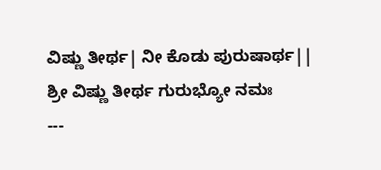ವಿಷ್ಣು ತೀರ್ಥ| ನೀ ಕೊಡು ಪುರುಷಾರ್ಥ||
ಶ್ರೀ ವಿಷ್ಣು ತೀರ್ಥ ಗುರುಭ್ಯೋ ನಮಃ
---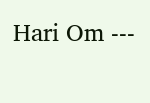Hari Om ---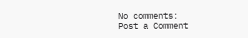No comments:
Post a Comment